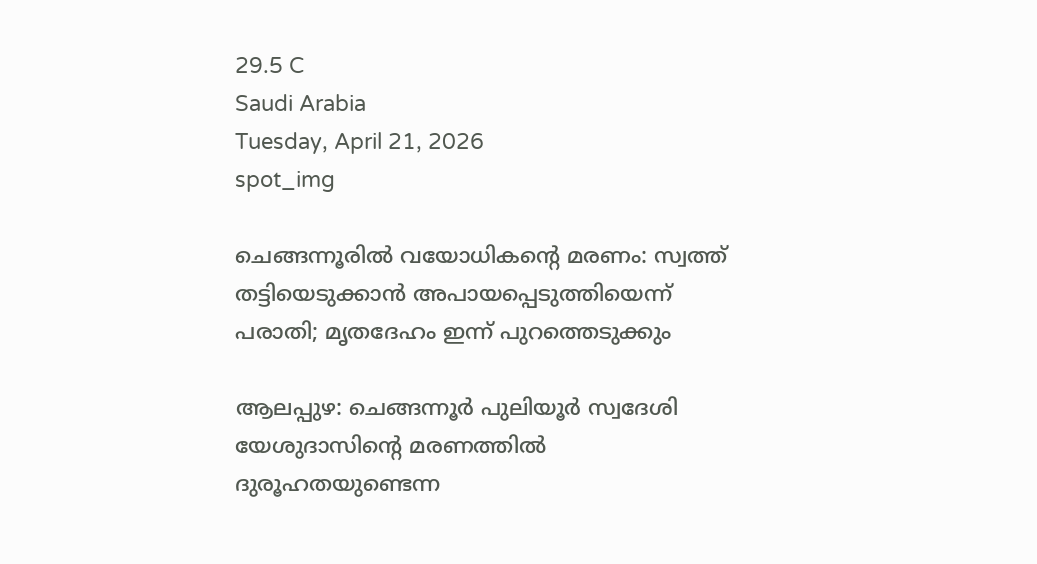29.5 C
Saudi Arabia
Tuesday, April 21, 2026
spot_img

ചെങ്ങന്നൂരിൽ വയോധികന്റെ മരണം: സ്വത്ത് തട്ടിയെടുക്കാൻ അപായപ്പെടുത്തിയെന്ന് പരാതി; മൃതദേഹം ഇന്ന് പുറത്തെടുക്കും

ആലപ്പുഴ: ചെങ്ങന്നൂർ പുലിയൂർ സ്വദേശി യേശുദാസിന്റെ മരണത്തിൽ ദുരൂഹതയുണ്ടെന്ന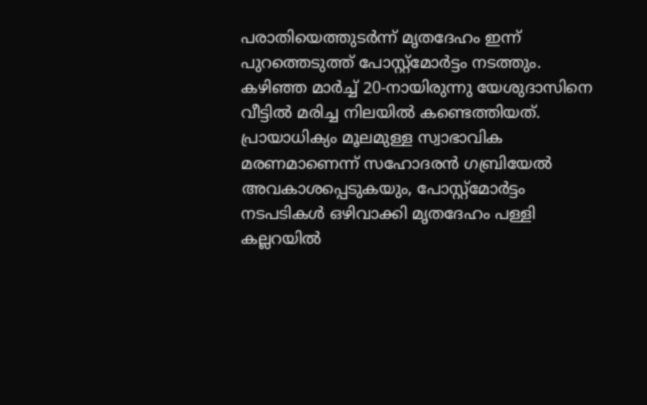പരാതിയെത്തുടർന്ന് മൃതദേഹം ഇന്ന് പുറത്തെടുത്ത് പോസ്റ്റ്‌മോർട്ടം നടത്തും. കഴിഞ്ഞ മാർച്ച് 20-നായിരുന്നു യേശുദാസിനെ വീട്ടിൽ മരിച്ച നിലയിൽ കണ്ടെത്തിയത്. പ്രായാധിക്യം മൂലമുള്ള സ്വാഭാവിക മരണമാണെന്ന് സഹോദരൻ ഗബ്രിയേൽ അവകാശപ്പെടുകയും, പോസ്റ്റ്‌മോർട്ടം നടപടികൾ ഒഴിവാക്കി മൃതദേഹം പള്ളി കല്ലറയിൽ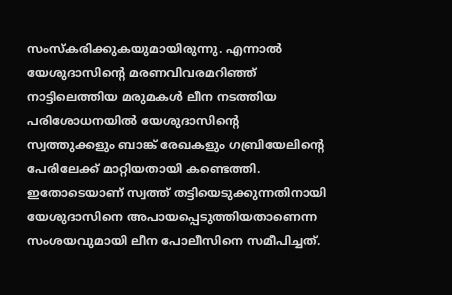സംസ്‌കരിക്കുകയുമായിരുന്നു. എന്നാൽ യേശുദാസിന്റെ മരണവിവരമറിഞ്ഞ് നാട്ടിലെത്തിയ മരുമകൾ ലീന നടത്തിയ പരിശോധനയിൽ യേശുദാസിന്റെ സ്വത്തുക്കളും ബാങ്ക് രേഖകളും ഗബ്രിയേലിന്റെ പേരിലേക്ക് മാറ്റിയതായി കണ്ടെത്തി. ഇതോടെയാണ് സ്വത്ത് തട്ടിയെടുക്കുന്നതിനായി യേശുദാസിനെ അപായപ്പെടുത്തിയതാണെന്ന സംശയവുമായി ലീന പോലീസിനെ സമീപിച്ചത്.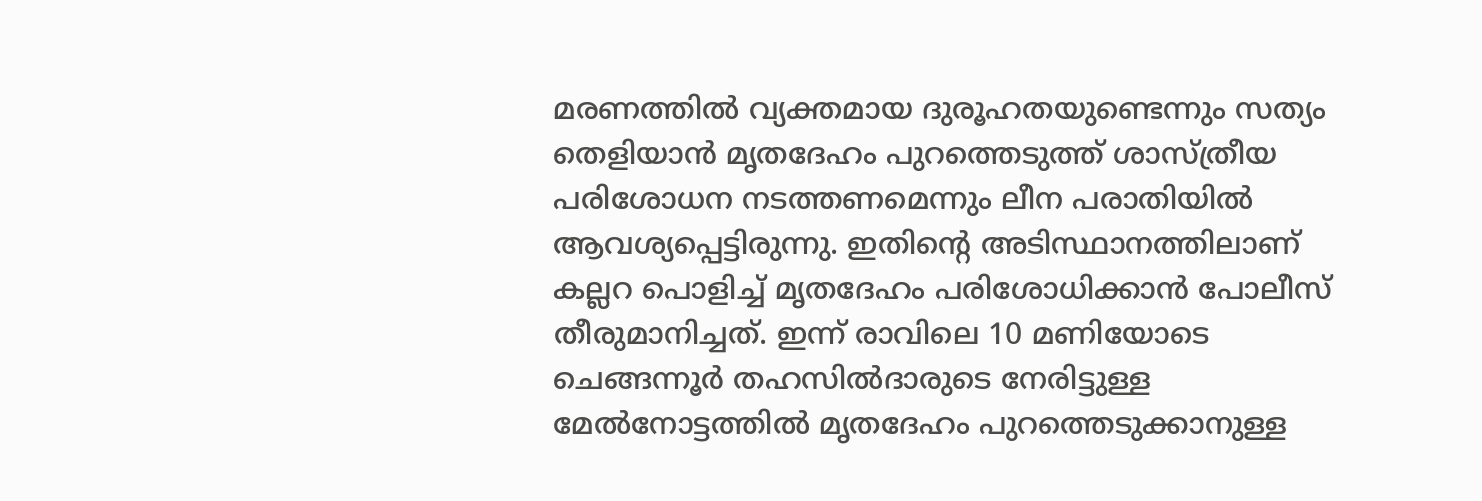മരണത്തിൽ വ്യക്തമായ ദുരൂഹതയുണ്ടെന്നും സത്യം തെളിയാൻ മൃതദേഹം പുറത്തെടുത്ത് ശാസ്ത്രീയ പരിശോധന നടത്തണമെന്നും ലീന പരാതിയിൽ ആവശ്യപ്പെട്ടിരുന്നു. ഇതിന്റെ അടിസ്ഥാനത്തിലാണ് കല്ലറ പൊളിച്ച് മൃതദേഹം പരിശോധിക്കാൻ പോലീസ് തീരുമാനിച്ചത്. ഇന്ന് രാവിലെ 10 മണിയോടെ ചെങ്ങന്നൂർ തഹസിൽദാരുടെ നേരിട്ടുള്ള മേൽനോട്ടത്തിൽ മൃതദേഹം പുറത്തെടുക്കാനുള്ള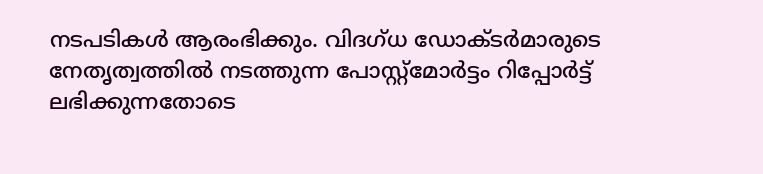നടപടികൾ ആരംഭിക്കും. വിദഗ്ധ ഡോക്ടർമാരുടെ നേതൃത്വത്തിൽ നടത്തുന്ന പോസ്റ്റ്‌മോർട്ടം റിപ്പോർട്ട് ലഭിക്കുന്നതോടെ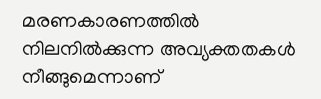മരണകാരണത്തിൽ നിലനിൽക്കുന്ന അവ്യക്തതകൾ നീങ്ങുമെന്നാണ്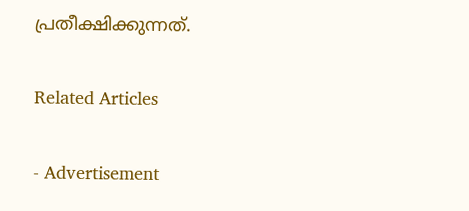പ്രതീക്ഷിക്കുന്നത്.

Related Articles

- Advertisement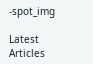-spot_img

Latest Articles